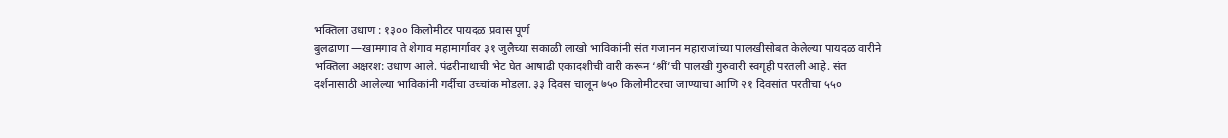भक्तिला उधाण : १३०० किलोमीटर पायदळ प्रवास पूर्ण
बुलढाणा —खामगाव ते शेगाव महामार्गावर ३१ जुलैच्या सकाळी लाखो भाविकांनी संत गजानन महाराजांच्या पालखीसोबत केलेल्या पायदळ वारीने भक्तिला अक्षरश: उधाण आले. पंढरीनाथाची भेट घेत आषाढी एकादशीची वारी करून ‘श्रीं’ची पालखी गुरुवारी स्वगृही परतली आहे. संत दर्शनासाठी आलेल्या भाविकांनी गर्दीचा उच्चांक मोडला. ३३ दिवस चालून ७५० किलोमीटरचा जाण्याचा आणि २१ दिवसांत परतीचा ५५०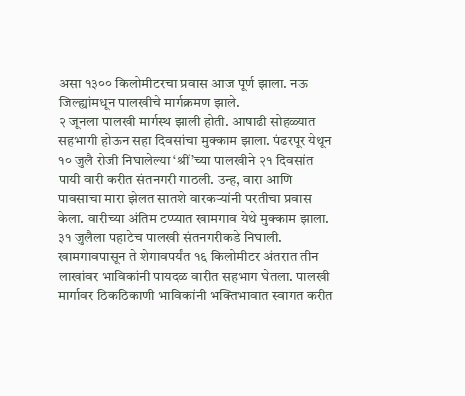असा १३०० किलोमीटरचा प्रवास आज पूर्ण झाला. नऊ जिल्ह्यांमधून पालखीचे मार्गक्रमण झाले.
२ जूनला पालखी मार्गस्थ झाली होती. आषाढी सोहळ्यात सहभागी होऊन सहा दिवसांचा मुक्काम झाला. पंढरपूर येथून १० जुलै रोजी निघालेल्या ‘श्रीं’च्या पालखीने २१ दिवसांत पायी वारी करीत संतनगरी गाठली. उन्ह, वारा आणि पावसाचा मारा झेलत सातशे वारकऱ्यांनी परतीचा प्रवास केला. वारीच्या अंतिम टप्प्यात खामगाव येथे मुक्काम झाला. ३१ जुलैला पहाटेच पालखी संतनगरीकडे निघाली. खामगावपासून ते शेगावपर्यंत १६ किलोमीटर अंतरात तीन लाखांवर भाविकांनी पायदळ वारीत सहभाग घेतला. पालखी मार्गावर ठिकठिकाणी भाविकांनी भक्तिभावात स्वागत करीत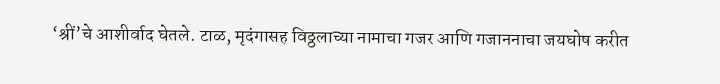‘श्रीं’चे आशीर्वाद घेतले. टाळ, मृदंगासह विठ्ठलाच्या नामाचा गजर आणि गजाननाचा जयघोष करीत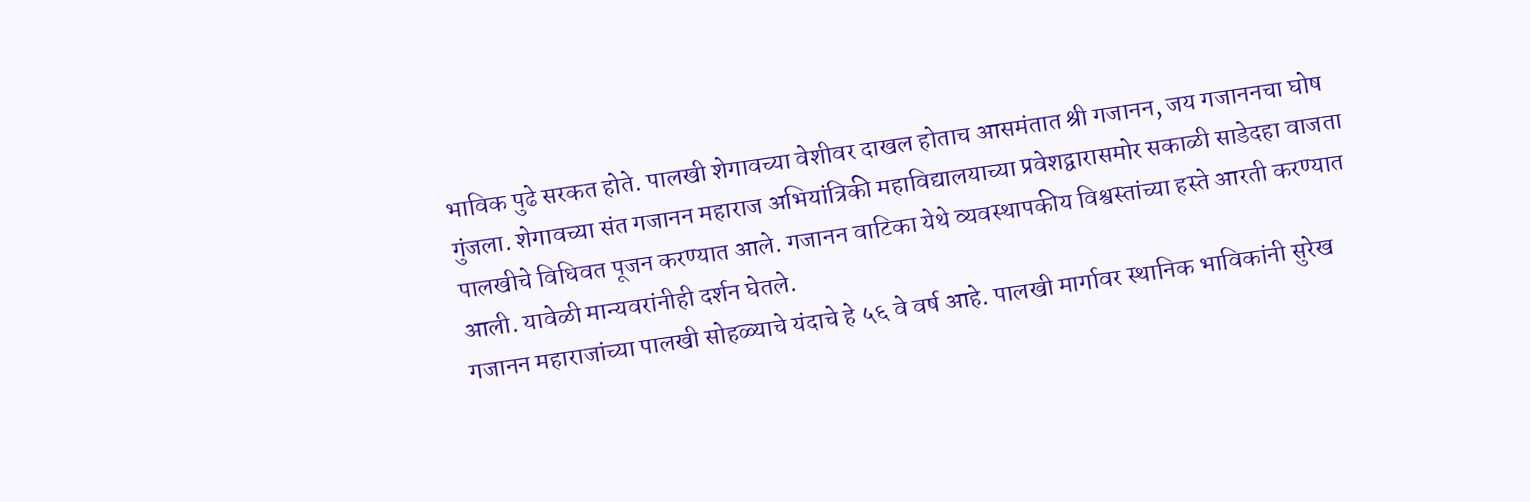भाविक पुढे सरकत होते. पालखी शेगावच्या वेशीवर दाखल होताच आसमंतात श्री गजानन, जय गजाननचा घोष गुंजला. शेगावच्या संत गजानन महाराज अभियांत्रिकी महाविद्यालयाच्या प्रवेशद्वारासमोर सकाळी साडेदहा वाजता पालखीचे विधिवत पूजन करण्यात आले. गजानन वाटिका येथे व्यवस्थापकीय विश्वस्तांच्या हस्ते आरती करण्यात आली. यावेळी मान्यवरांनीही दर्शन घेतले.
गजानन महाराजांच्या पालखी सोहळ्याचे यंदाचे हे ५६ वे वर्ष आहे. पालखी मार्गावर स्थानिक भाविकांनी सुरेख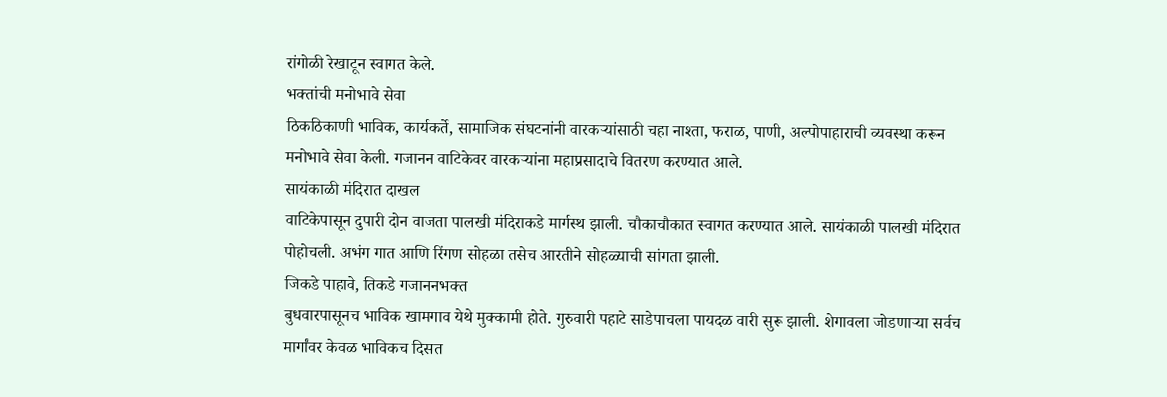रांगोळी रेखाटून स्वागत केले.
भक्तांची मनोभावे सेवा
ठिकठिकाणी भाविक, कार्यकर्ते, सामाजिक संघटनांनी वारकऱ्यांसाठी चहा नाश्ता, फराळ, पाणी, अल्पोपाहाराची व्यवस्था करून मनोभावे सेवा केली. गजानन वाटिकेवर वारकऱ्यांना महाप्रसादाचे वितरण करण्यात आले.
सायंकाळी मंदिरात दाखल
वाटिकेपासून दुपारी दोन वाजता पालखी मंदिराकडे मार्गस्थ झाली. चौकाचौकात स्वागत करण्यात आले. सायंकाळी पालखी मंदिरात पोहोचली. अभंग गात आणि रिंगण सोहळा तसेच आरतीने सोहळ्याची सांगता झाली.
जिकडे पाहावे, तिकडे गजाननभक्त
बुधवारपासूनच भाविक खामगाव येथे मुक्कामी होते. गुरुवारी पहाटे साडेपाचला पायदळ वारी सुरू झाली. शेगावला जोडणाऱ्या सर्वच मार्गांवर केवळ भाविकच दिसत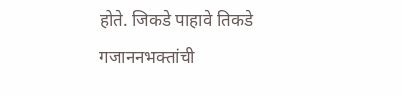होते. जिकडे पाहावे तिकडे गजाननभक्तांची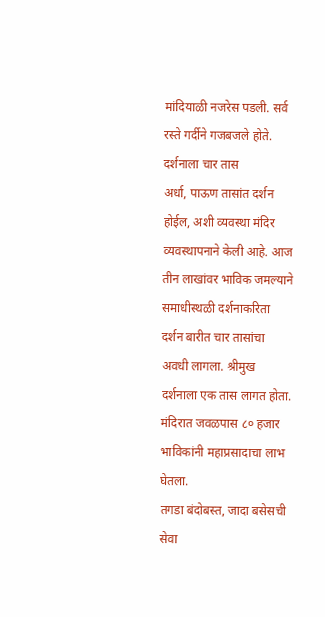मांदियाळी नजरेस पडली. सर्व रस्ते गर्दीने गजबजले होते.
दर्शनाला चार तास
अर्धा, पाऊण तासांत दर्शन होईल, अशी व्यवस्था मंदिर व्यवस्थापनाने केली आहे. आज तीन लाखांवर भाविक जमल्याने समाधीस्थळी दर्शनाकरिता दर्शन बारीत चार तासांचा अवधी लागला. श्रीमुख दर्शनाला एक तास लागत होता. मंदिरात जवळपास ८० हजार भाविकांनी महाप्रसादाचा लाभ घेतला.
तगडा बंदोबस्त, जादा बसेसची सेवा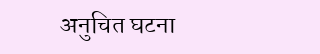अनुचित घटना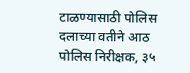टाळण्यासाठी पोलिस दलाच्या वतीने आठ पोलिस निरीक्षक, ३५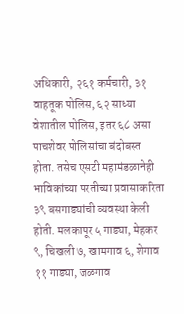अधिकारी, २६१ कर्मचारी, ३१ वाहतूक पोलिस, ६२ साध्या वेशातील पोलिस, इतर ६८ असा पाचशेवर पोलिसांचा बंदोबस्त होता. तसेच एसटी महामंडळानेही भाविकांच्या परतीच्या प्रवासाकरिता ३९ बसगाड्यांची व्यवस्था केली होती. मलकापूर ५ गाड्या, मेहकर ९, चिखली ७, खामगाव ६, शेगाव ११ गाड्या, जळगाव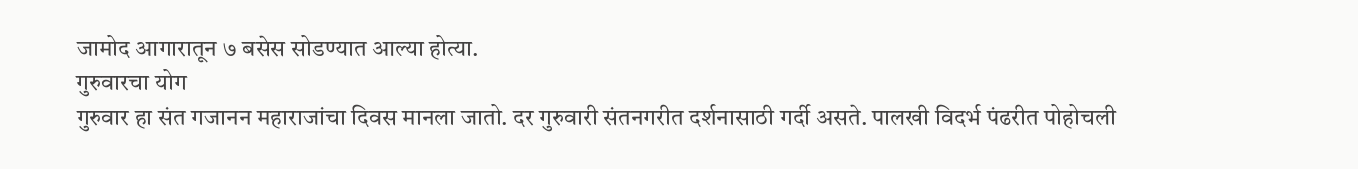जामोद आगारातून ७ बसेस सोडण्यात आल्या होत्या.
गुरुवारचा योग
गुरुवार हा संत गजानन महाराजांचा दिवस मानला जातो. दर गुरुवारी संतनगरीत दर्शनासाठी गर्दी असते. पालखी विदर्भ पंढरीत पोहोचली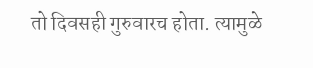तो दिवसही गुरुवारच होता. त्यामुळे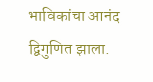भाविकांचा आनंद द्विगुणित झाला.